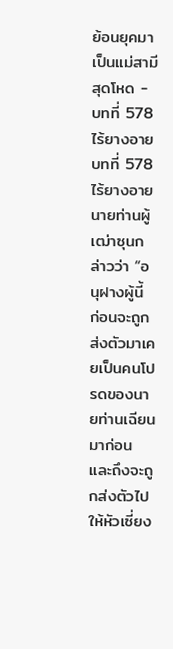ย้อนยุคมาเป็นแม่สามีสุดโหด - บทที่ 578 ไร้ยางอาย
บทที่ 578 ไร้ยางอาย
นายท่านผู้เฒ่าซุนกล่าวว่า “อนุฝางผู้นี้ ก่อนจะถูกส่งตัวมาเคยเป็นคนโปรดของนายท่านเฉียนมาก่อน และถึงจะถูกส่งตัวไปให้หัวเซี่ยง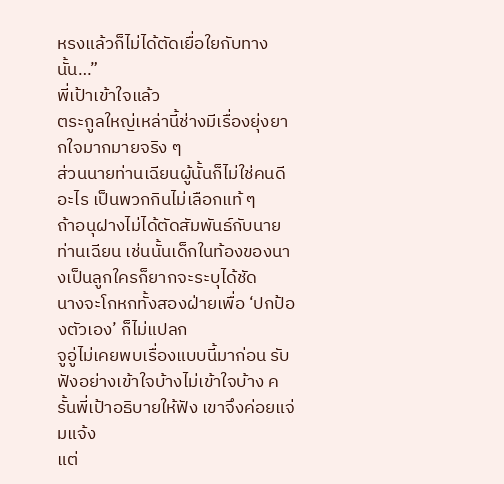หรงแล้วก็ไม่ได้ตัดเยื่อใยกับทางนั้น…”
พี่เป้าเข้าใจแล้ว
ตระกูลใหญ่เหล่านี้ช่างมีเรื่องยุ่งยากใจมากมายจริง ๆ
ส่วนนายท่านเฉียนผู้นั้นก็ไม่ใช่คนดีอะไร เป็นพวกกินไม่เลือกแท้ ๆ
ถ้าอนุฝางไม่ได้ตัดสัมพันธ์กับนายท่านเฉียน เช่นนั้นเด็กในท้องของนางเป็นลูกใครก็ยากจะระบุได้ชัด
นางจะโกหกทั้งสองฝ่ายเพื่อ ‘ปกป้องตัวเอง’ ก็ไม่แปลก
จูอู่ไม่เคยพบเรื่องแบบนี้มาก่อน รับฟังอย่างเข้าใจบ้างไม่เข้าใจบ้าง ครั้นพี่เป้าอธิบายให้ฟัง เขาจึงค่อยแจ่มแจ้ง
แต่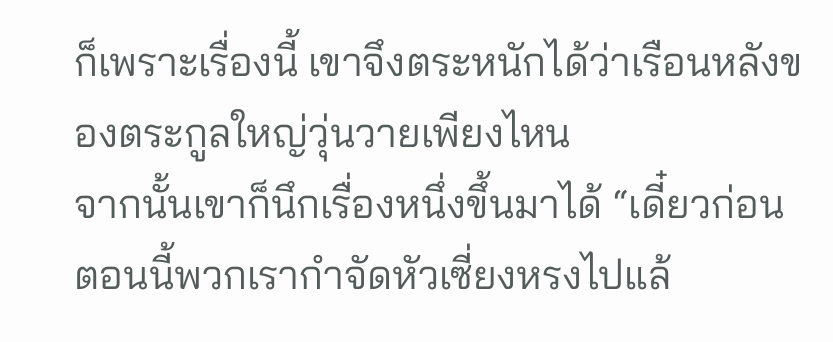ก็เพราะเรื่องนี้ เขาจึงตระหนักได้ว่าเรือนหลังของตระกูลใหญ่วุ่นวายเพียงไหน
จากนั้นเขาก็นึกเรื่องหนึ่งขึ้นมาได้ “เดี๋ยวก่อน ตอนนี้พวกเรากำจัดหัวเซี่ยงหรงไปแล้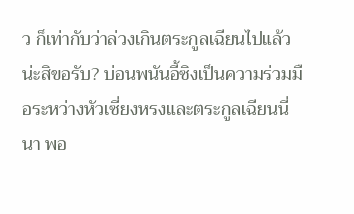ว ก็เท่ากับว่าล่วงเกินตระกูลเฉียนไปแล้วน่ะสิขอรับ? บ่อนพนันอี้ซิงเป็นความร่วมมือระหว่างหัวเซี่ยงหรงและตระกูลเฉียนนี่นา พอ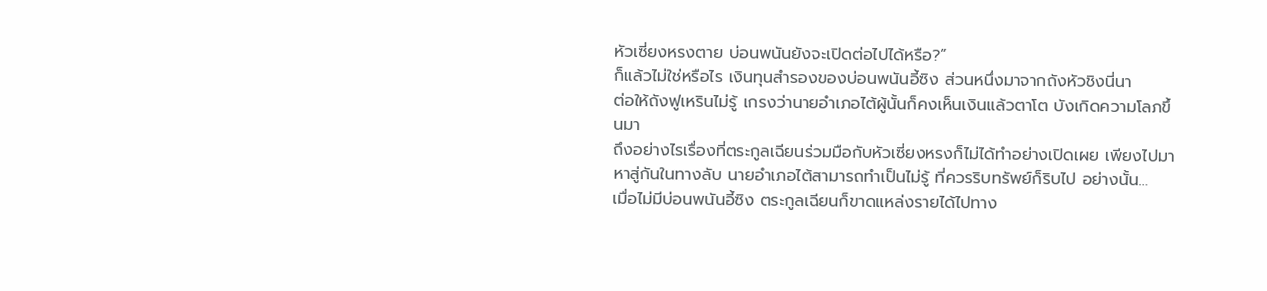หัวเซี่ยงหรงตาย บ่อนพนันยังจะเปิดต่อไปได้หรือ?”
ก็แล้วไม่ใช่หรือไร เงินทุนสำรองของบ่อนพนันอี้ซิง ส่วนหนึ่งมาจากถังหัวชิงนี่นา
ต่อให้ถังฟูเหรินไม่รู้ เกรงว่านายอำเภอไต้ผู้นั้นก็คงเห็นเงินแล้วตาโต บังเกิดความโลภขึ้นมา
ถึงอย่างไรเรื่องที่ตระกูลเฉียนร่วมมือกับหัวเซี่ยงหรงก็ไม่ได้ทำอย่างเปิดเผย เพียงไปมาหาสู่กันในทางลับ นายอำเภอไต้สามารถทำเป็นไม่รู้ ที่ควรริบทรัพย์ก็ริบไป อย่างนั้น…
เมื่อไม่มีบ่อนพนันอี้ซิง ตระกูลเฉียนก็ขาดแหล่งรายได้ไปทาง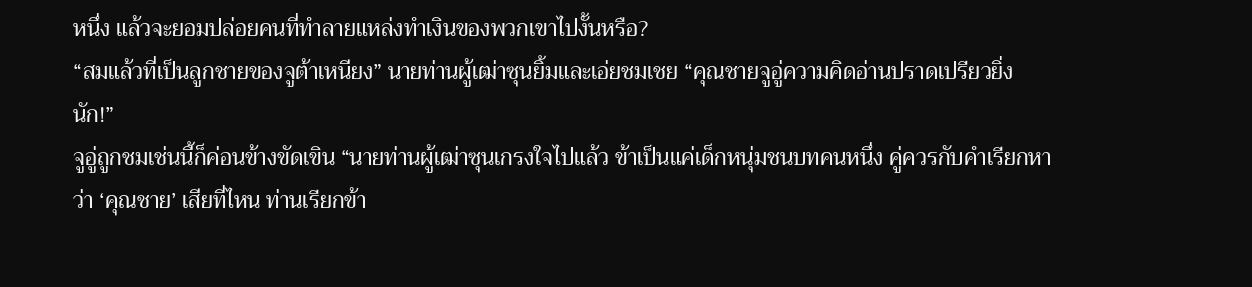หนึ่ง แล้วจะยอมปล่อยคนที่ทำลายแหล่งทำเงินของพวกเขาไปงั้นหรือ?
“สมแล้วที่เป็นลูกชายของจูต้าเหนียง” นายท่านผู้เฒ่าซุนยิ้มและเอ่ยชมเชย “คุณชายจูอู่ความคิดอ่านปราดเปรียวยิ่งนัก!”
จูอู่ถูกชมเช่นนี้ก็ค่อนข้างขัดเขิน “นายท่านผู้เฒ่าซุนเกรงใจไปแล้ว ข้าเป็นแค่เด็กหนุ่มชนบทคนหนึ่ง คู่ควรกับคำเรียกหาว่า ‘คุณชาย’ เสียที่ไหน ท่านเรียกข้า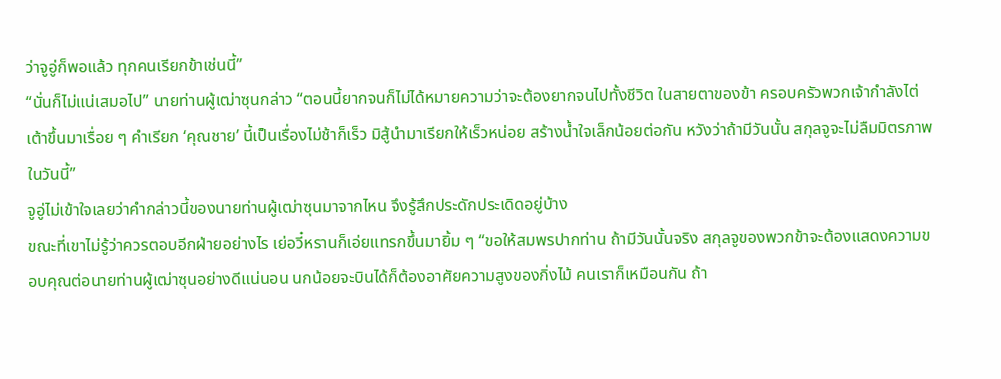ว่าจูอู่ก็พอแล้ว ทุกคนเรียกข้าเช่นนี้”
“นั่นก็ไม่แน่เสมอไป” นายท่านผู้เฒ่าซุนกล่าว “ตอนนี้ยากจนก็ไม่ได้หมายความว่าจะต้องยากจนไปทั้งชีวิต ในสายตาของข้า ครอบครัวพวกเจ้ากำลังไต่เต้าขึ้นมาเรื่อย ๆ คำเรียก ‘คุณชาย’ นี้เป็นเรื่องไม่ช้าก็เร็ว มิสู้นำมาเรียกให้เร็วหน่อย สร้างน้ำใจเล็กน้อยต่อกัน หวังว่าถ้ามีวันนั้น สกุลจูจะไม่ลืมมิตรภาพในวันนี้”
จูอู่ไม่เข้าใจเลยว่าคำกล่าวนี้ของนายท่านผู้เฒ่าซุนมาจากไหน จึงรู้สึกประดักประเดิดอยู่บ้าง
ขณะที่เขาไม่รู้ว่าควรตอบอีกฝ่ายอย่างไร เย่อวี๋หรานก็เอ่ยแทรกขึ้นมายิ้ม ๆ “ขอให้สมพรปากท่าน ถ้ามีวันนั้นจริง สกุลจูของพวกข้าจะต้องแสดงความขอบคุณต่อนายท่านผู้เฒ่าซุนอย่างดีแน่นอน นกน้อยจะบินได้ก็ต้องอาศัยความสูงของกิ่งไม้ คนเราก็เหมือนกัน ถ้า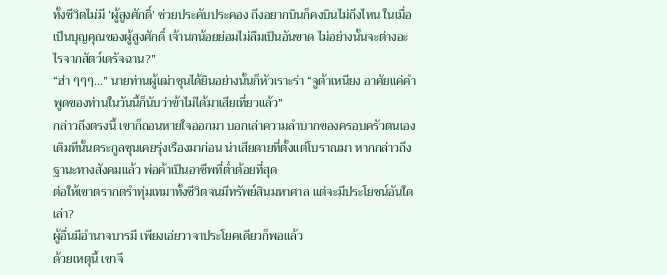ทั้งชีวิตไม่มี ‘ผู้สูงศักดิ์’ ช่วยประคับประคอง ถึงอยากบินก็คงบินไม่ถึงไหน ในเมื่อเป็นบุญคุณของผู้สูงศักดิ์ เจ้านกน้อยย่อมไม่ลืมเป็นอันขาด ไม่อย่างนั้นจะต่างอะไรจากสัตว์เดรัจฉาน?”
“ฮ่า ๆๆๆ…” นายท่านผู้เฒ่าซุนได้ยินอย่างนั้นก็หัวเราะร่า “จูต้าเหนียง อาศัยแค่คำพูดของท่านในวันนี้ก็นับว่าข้าไม่ได้มาเสียเที่ยวแล้ว”
กล่าวถึงตรงนี้ เขาก็ถอนหายใจออกมา บอกเล่าความลำบากของครอบครัวตนเอง
เดิมทีนั้นตระกูลซุนเคยรุ่งเรืองมาก่อน น่าเสียดายที่ตั้งแต่โบราณมา หากกล่าวถึงฐานะทางสังคมแล้ว พ่อค้าเป็นอาชีพที่ต่ำต้อยที่สุด
ต่อให้เขาตรากตรำทุ่มเทมาทั้งชีวิตจนมีทรัพย์สินมหาศาล แต่จะมีประโยชน์อันใดเล่า?
ผู้อื่นมีอำนาจบารมี เพียงเอ่ยวาจาประโยคเดียวก็พอแล้ว
ด้วยเหตุนี้ เขาจึ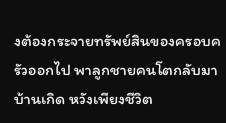งต้องกระจายทรัพย์สินของครอบครัวออกไป พาลูกชายคนโตกลับมาบ้านเกิด หวังเพียงชีวิต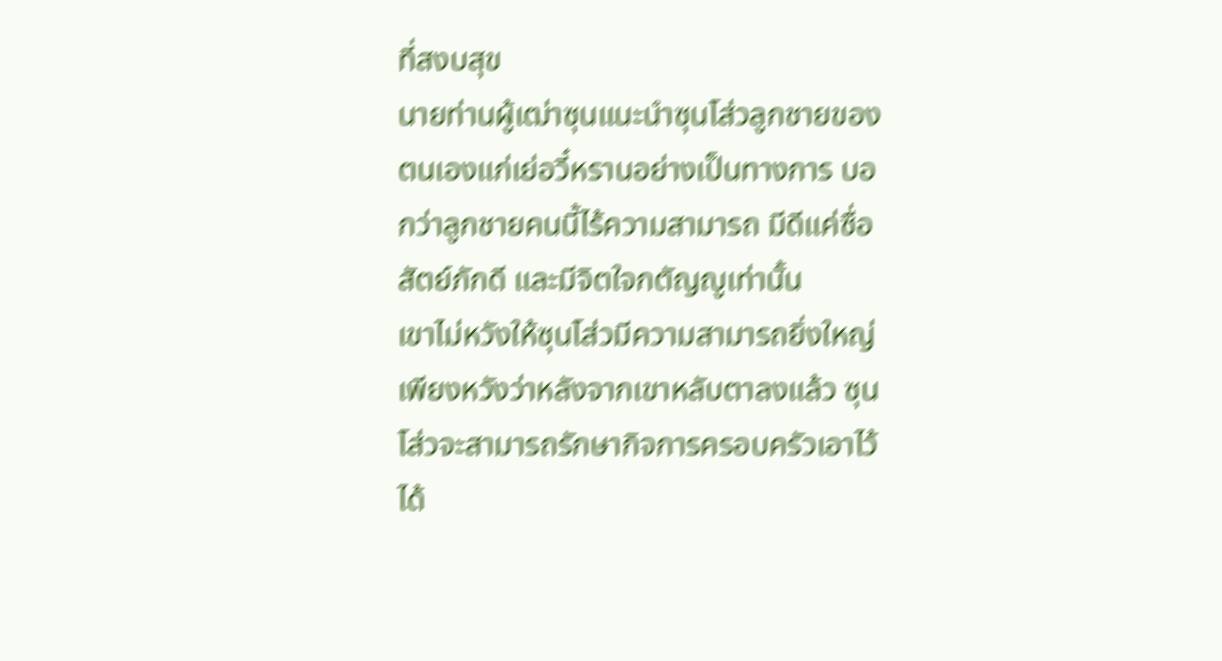ที่สงบสุข
นายท่านผู้เฒ่าซุนแนะนำซุนโส่วลูกชายของตนเองแก่เย่อวี๋หรานอย่างเป็นทางการ บอกว่าลูกชายคนนี้ไร้ความสามารถ มีดีแค่ซื่อสัตย์ภักดี และมีจิตใจกตัญญูเท่านั้น
เขาไม่หวังให้ซุนโส่วมีความสามารถยิ่งใหญ่ เพียงหวังว่าหลังจากเขาหลับตาลงแล้ว ซุนโส่วจะสามารถรักษากิจการครอบครัวเอาไว้ได้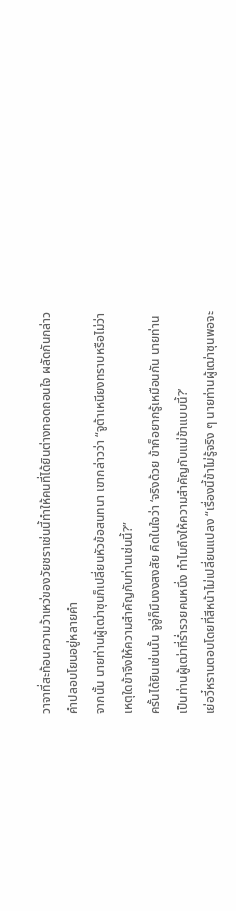วาจาที่สะท้อนความว้าเหว่ของวัยชราเช่นนี้ทำให้คนที่ได้ยินต่างทอดถอนใจ ผลัดกันกล่าวคำปลอบโยนอยู่หลายคำ
จากนั้น นายท่านผู้เฒ่าซุนก็เปลี่ยนหัวข้อสนทนา เขากล่าวว่า “จูต้าเหนียงทราบหรือไม่ว่าเหตุใดข้าจึงให้ความสำคัญกับท่านเช่นนี้?”
ครั้นได้ยินเช่นนั้น จูอู่ก็มึนงงสงสัย คิดในใจว่า ‘จริงด้วย ข้าก็อยากรู้เหมือนกัน นายท่านเป็นท่านผู้เฒ่าที่ร่ำรวยคนหนึ่ง ทำไมถึงให้ความสำคัญกับแม่ข้าแบบนี้?’
เย่อวี๋หรานตอบโดยที่สีหน้าไม่เปลี่ยนแปลง “เรื่องนี้ข้าไม่รู้จริง ๆ นายท่านผู้เฒ่าซุนพอจะ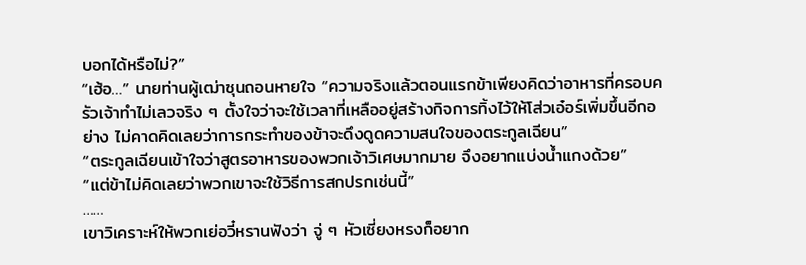บอกได้หรือไม่?”
“เฮ้อ…” นายท่านผู้เฒ่าซุนถอนหายใจ “ความจริงแล้วตอนแรกข้าเพียงคิดว่าอาหารที่ครอบครัวเจ้าทำไม่เลวจริง ๆ ตั้งใจว่าจะใช้เวลาที่เหลืออยู่สร้างกิจการทิ้งไว้ให้โส่วเอ๋อร์เพิ่มขึ้นอีกอย่าง ไม่คาดคิดเลยว่าการกระทำของข้าจะดึงดูดความสนใจของตระกูลเฉียน”
“ตระกูลเฉียนเข้าใจว่าสูตรอาหารของพวกเจ้าวิเศษมากมาย จึงอยากแบ่งน้ำแกงด้วย”
“แต่ข้าไม่คิดเลยว่าพวกเขาจะใช้วิธีการสกปรกเช่นนี้”
……
เขาวิเคราะห์ให้พวกเย่อวี๋หรานฟังว่า จู่ ๆ หัวเซี่ยงหรงก็อยาก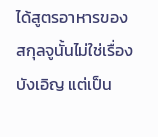ได้สูตรอาหารของสกุลจูนั้นไม่ใช่เรื่องบังเอิญ แต่เป็น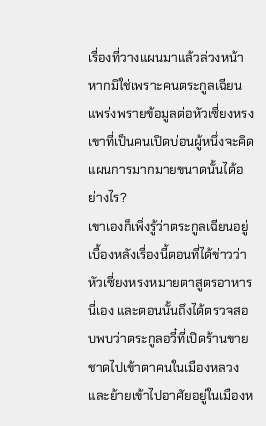เรื่องที่วางแผนมาแล้วล่วงหน้า
หากมิใช่เพราะคนตระกูลเฉียนแพร่งพรายข้อมูลต่อหัวเซี่ยงหรง เขาที่เป็นคนเปิดบ่อนผู้หนึ่งจะคิดแผนการมากมายขนาดนั้นได้อย่างไร?
เขาเองก็เพิ่งรู้ว่าตระกูลเฉียนอยู่เบื้องหลังเรื่องนี้ตอนที่ได้ข่าวว่าหัวเซี่ยงหรงหมายตาสูตรอาหารนี่เอง และตอนนั้นถึงได้ตรวจสอบพบว่าตระกูลอวี๋ที่เปิดร้านขายชาดไปเข้าตาคนในเมืองหลวงและย้ายเข้าไปอาศัยอยู่ในเมืองห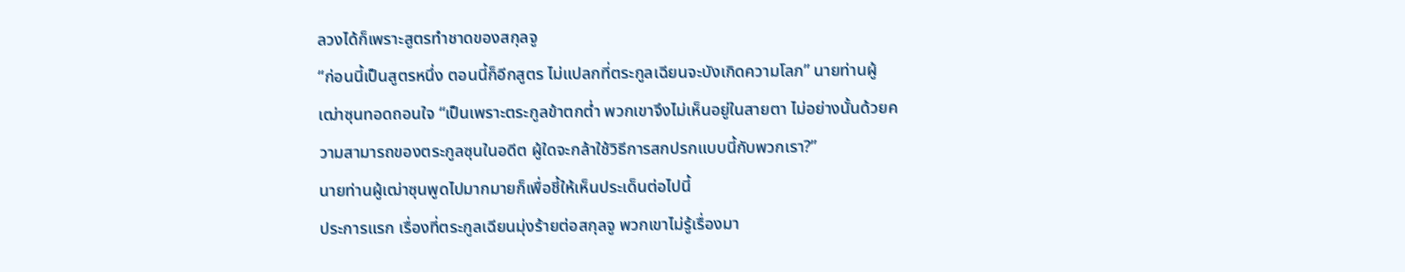ลวงได้ก็เพราะสูตรทำชาดของสกุลจู
“ก่อนนี้เป็นสูตรหนึ่ง ตอนนี้ก็อีกสูตร ไม่แปลกที่ตระกูลเฉียนจะบังเกิดความโลภ” นายท่านผู้เฒ่าซุนทอดถอนใจ “เป็นเพราะตระกูลข้าตกต่ำ พวกเขาจึงไม่เห็นอยู่ในสายตา ไม่อย่างนั้นด้วยความสามารถของตระกูลซุนในอดีต ผู้ใดจะกล้าใช้วิธีการสกปรกแบบนี้กับพวกเรา?”
นายท่านผู้เฒ่าซุนพูดไปมากมายก็เพื่อชี้ให้เห็นประเด็นต่อไปนี้
ประการแรก เรื่องที่ตระกูลเฉียนมุ่งร้ายต่อสกุลจู พวกเขาไม่รู้เรื่องมา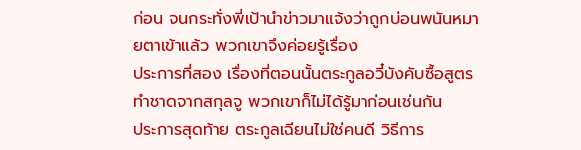ก่อน จนกระทั่งพี่เป้านำข่าวมาแจ้งว่าถูกบ่อนพนันหมายตาเข้าแล้ว พวกเขาจึงค่อยรู้เรื่อง
ประการที่สอง เรื่องที่ตอนนั้นตระกูลอวี๋บังคับซื้อสูตรทำชาดจากสกุลจู พวกเขาก็ไม่ได้รู้มาก่อนเช่นกัน
ประการสุดท้าย ตระกูลเฉียนไม่ใช่คนดี วิธีการ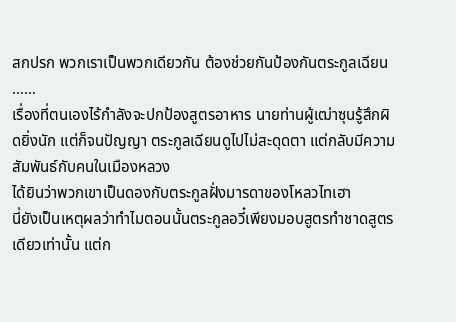สกปรก พวกเราเป็นพวกเดียวกัน ต้องช่วยกันป้องกันตระกูลเฉียน
……
เรื่องที่ตนเองไร้กำลังจะปกป้องสูตรอาหาร นายท่านผู้เฒ่าซุนรู้สึกผิดยิ่งนัก แต่ก็จนปัญญา ตระกูลเฉียนดูไปไม่สะดุดตา แต่กลับมีความสัมพันธ์กับคนในเมืองหลวง
ได้ยินว่าพวกเขาเป็นดองกับตระกูลฝั่งมารดาของโหลวไทเฮา
นี่ยังเป็นเหตุผลว่าทำไมตอนนั้นตระกูลอวี๋เพียงมอบสูตรทำชาดสูตรเดียวเท่านั้น แต่ก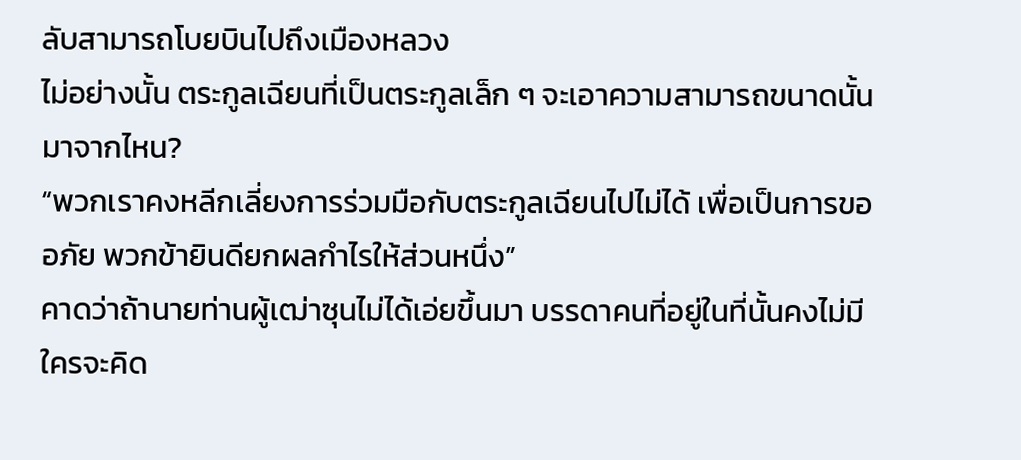ลับสามารถโบยบินไปถึงเมืองหลวง
ไม่อย่างนั้น ตระกูลเฉียนที่เป็นตระกูลเล็ก ๆ จะเอาความสามารถขนาดนั้นมาจากไหน?
“พวกเราคงหลีกเลี่ยงการร่วมมือกับตระกูลเฉียนไปไม่ได้ เพื่อเป็นการขออภัย พวกข้ายินดียกผลกำไรให้ส่วนหนึ่ง”
คาดว่าถ้านายท่านผู้เฒ่าซุนไม่ได้เอ่ยขึ้นมา บรรดาคนที่อยู่ในที่นั้นคงไม่มีใครจะคิด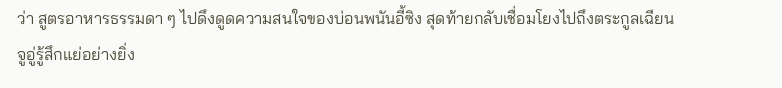ว่า สูตรอาหารธรรมดา ๆ ไปดึงดูดความสนใจของบ่อนพนันอี้ซิง สุดท้ายกลับเชื่อมโยงไปถึงตระกูลเฉียน
จูอู่รู้สึกแย่อย่างยิ่ง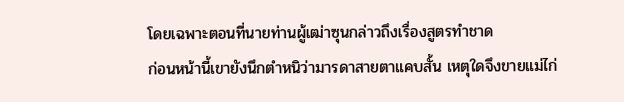โดยเฉพาะตอนที่นายท่านผู้เฒ่าซุนกล่าวถึงเรื่องสูตรทำชาด
ก่อนหน้านี้เขายังนึกตำหนิว่ามารดาสายตาแคบสั้น เหตุใดจึงขายแม่ไก่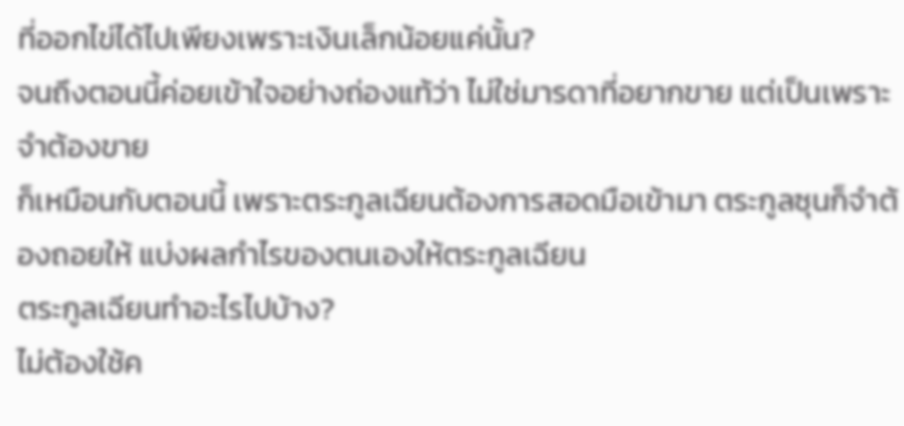ที่ออกไข่ได้ไปเพียงเพราะเงินเล็กน้อยแค่นั้น?
จนถึงตอนนี้ค่อยเข้าใจอย่างถ่องแท้ว่า ไม่ใช่มารดาที่อยากขาย แต่เป็นเพราะจำต้องขาย
ก็เหมือนกับตอนนี้ เพราะตระกูลเฉียนต้องการสอดมือเข้ามา ตระกูลซุนก็จำต้องถอยให้ แบ่งผลกำไรของตนเองให้ตระกูลเฉียน
ตระกูลเฉียนทำอะไรไปบ้าง?
ไม่ต้องใช้ค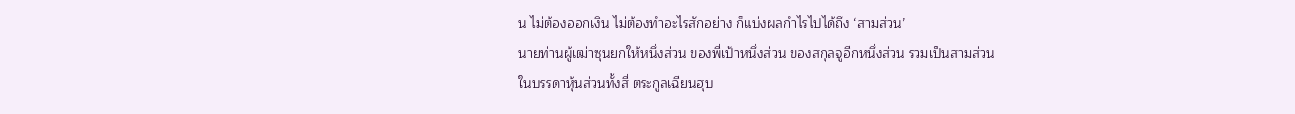น ไม่ต้องออกเงิน ไม่ต้องทำอะไรสักอย่าง ก็แบ่งผลกำไรไปได้ถึง ‘สามส่วน’
นายท่านผู้เฒ่าซุนยกให้หนึ่งส่วน ของพี่เป้าหนึ่งส่วน ของสกุลจูอีกหนึ่งส่วน รวมเป็นสามส่วน
ในบรรดาหุ้นส่วนทั้งสี่ ตระกูลเฉียนฮุบ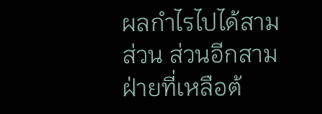ผลกำไรไปได้สามส่วน ส่วนอีกสามฝ่ายที่เหลือต้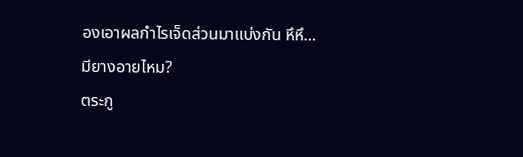องเอาผลกำไรเจ็ดส่วนมาแบ่งกัน หึหึ…
มียางอายไหม?
ตระกู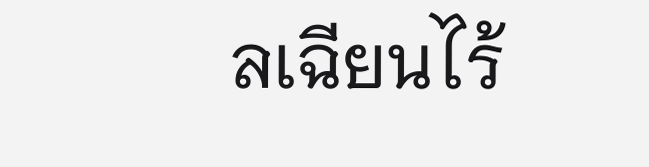ลเฉียนไร้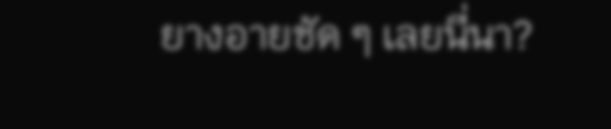ยางอายชัด ๆ เลยนี่นา?